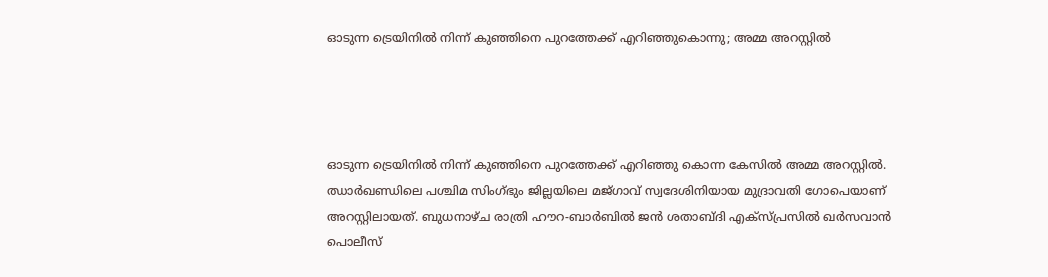ഓടുന്ന ട്രെയിനിൽ നിന്ന് കുഞ്ഞിനെ പുറത്തേക്ക് എറിഞ്ഞുകൊന്നു; അമ്മ അറസ്റ്റിൽ




ഓടുന്ന ട്രെയിനിൽ നിന്ന് കുഞ്ഞിനെ പുറത്തേക്ക് എറിഞ്ഞു കൊന്ന കേസിൽ അമ്മ അറസ്റ്റിൽ. ഝാർഖണ്ഡിലെ പശ്ചിമ സിംഗ്ഭും ജില്ലയിലെ മജ്ഗാവ് സ്വദേശിനിയായ മുദ്രാവതി ഗോപെയാണ് അറസ്റ്റിലായത്. ബുധനാഴ്ച രാത്രി ഹൗറ-ബാർബിൽ ജൻ ശതാബ്ദി എക്‌സ്പ്രസിൽ ഖർസവാൻ പൊലീസ്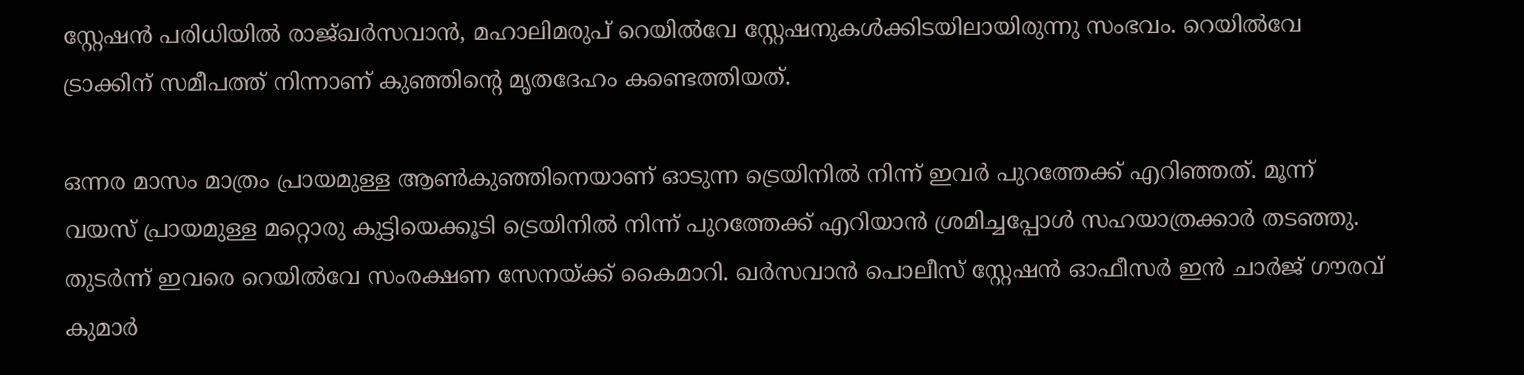സ്റ്റേഷൻ പരിധിയിൽ രാജ്ഖർസവാൻ, മഹാലിമരുപ് റെയിൽവേ സ്റ്റേഷനുകൾക്കിടയിലായിരുന്നു സംഭവം. റെയിൽവേ ട്രാക്കിന് സമീപത്ത് നിന്നാണ് കുഞ്ഞിന്റെ മൃതദേഹം കണ്ടെത്തിയത്.

ഒന്നര മാസം മാത്രം പ്രായമുള്ള ആൺകുഞ്ഞിനെയാണ് ഓടുന്ന ട്രെയിനിൽ നിന്ന് ഇവർ പുറത്തേക്ക് എറിഞ്ഞത്. മൂന്ന് വയസ് പ്രായമുള്ള മറ്റൊരു കുട്ടിയെക്കൂടി ട്രെയിനിൽ നിന്ന് പുറത്തേക്ക് എറിയാൻ ശ്രമിച്ചപ്പോൾ സഹയാത്രക്കാർ തടഞ്ഞു. തുടർന്ന് ഇവരെ റെയിൽവേ സംരക്ഷണ സേനയ്ക്ക് കൈമാറി. ഖർസവാൻ പൊലീസ് സ്റ്റേഷൻ ഓഫീസർ ഇൻ ചാർജ് ഗൗരവ് കുമാർ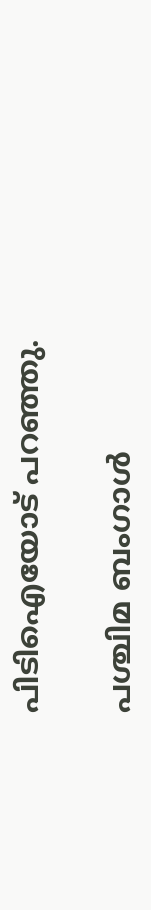പിടിഐയോട് പറഞ്ഞു.

പശ്ചിമ ബംഗാൾ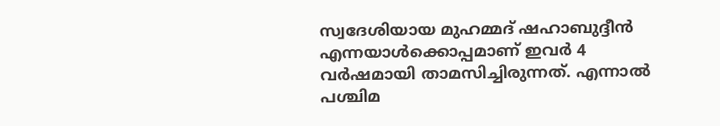സ്വദേശിയായ മുഹമ്മദ് ഷഹാബുദ്ദീൻ എന്നയാൾക്കൊപ്പമാണ് ഇവർ 4 വർഷമായി താമസിച്ചിരുന്നത്. എന്നാൽ പശ്ചിമ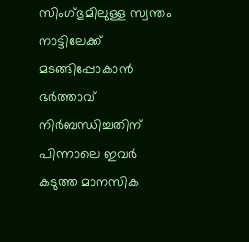സിംഗ്ഭുമിലുള്ള സ്വന്തം നാട്ടിലേക്ക് മടങ്ങിപ്പോകാൻ ഭർത്താവ് നിർബന്ധിച്ചതിന് പിന്നാലെ ഇവർ കടുത്ത മാനസിക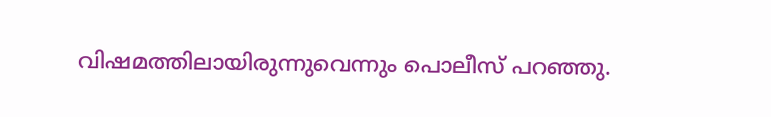വിഷമത്തിലായിരുന്നുവെന്നും പൊലീസ് പറഞ്ഞു.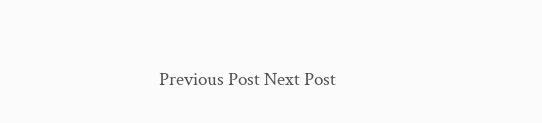Previous Post Next Post